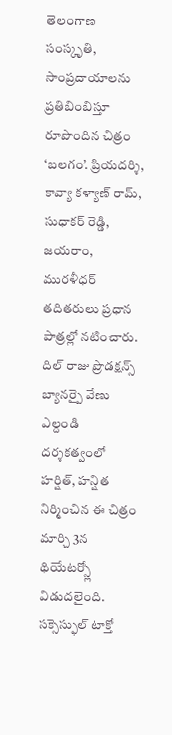తెలంగాణ సంస్కృతి, సాంప్రదాయాలను ప్రతిబింబిస్తూ రూపొందిన చిత్రం ‘బలగం’. ప్రియదర్శి, కావ్యా కళ్యాణ్ రామ్, సుధాకర్ రెడ్డి, జయరాం, మురళీధర్ తదితరులు ప్రధాన పాత్రల్లో నటించారు. దిల్ రాజు ప్రొడక్షన్స్ బ్యానర్పై వేణు ఎల్దండి దర్శకత్వంలో హర్షిత్, హన్షిత నిర్మించిన ఈ చిత్రం మార్చి 3న థియేటర్స్లో విడుదలైంది. సక్సెస్ఫుల్ టాక్తో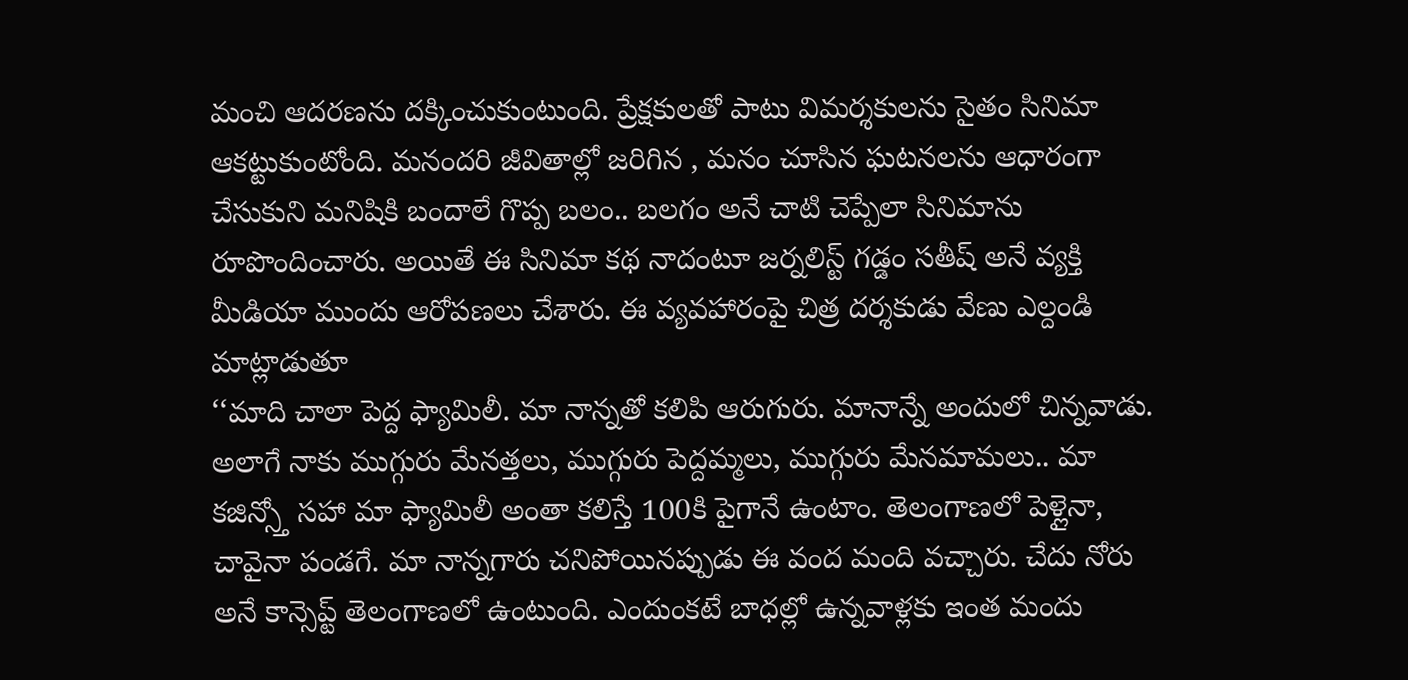మంచి ఆదరణను దక్కించుకుంటుంది. ప్రేక్షకులతో పాటు విమర్శకులను సైతం సినిమా ఆకట్టుకుంటోంది. మనందరి జీవితాల్లో జరిగిన , మనం చూసిన ఘటనలను ఆధారంగా చేసుకుని మనిషికి బందాలే గొప్ప బలం.. బలగం అనే చాటి చెప్పేలా సినిమాను రూపొందించారు. అయితే ఈ సినిమా కథ నాదంటూ జర్నలిస్ట్ గడ్డం సతీష్ అనే వ్యక్తి మీడియా ముందు ఆరోపణలు చేశారు. ఈ వ్యవహారంపై చిత్ర దర్శకుడు వేణు ఎల్దండి మాట్లాడుతూ
‘‘మాది చాలా పెద్ద ఫ్యామిలీ. మా నాన్నతో కలిపి ఆరుగురు. మానాన్నే అందులో చిన్నవాడు. అలాగే నాకు ముగ్గురు మేనత్తలు, ముగ్గురు పెద్దమ్మలు, ముగ్గురు మేనమామలు.. మా కజిన్స్తో సహా మా ఫ్యామిలీ అంతా కలిస్తే 100కి పైగానే ఉంటాం. తెలంగాణలో పెళ్లైనా, చావైనా పండగే. మా నాన్నగారు చనిపోయినప్పుడు ఈ వంద మంది వచ్చారు. చేదు నోరు అనే కాన్సెప్ట్ తెలంగాణలో ఉంటుంది. ఎందుంకటే బాధల్లో ఉన్నవాళ్లకు ఇంత మందు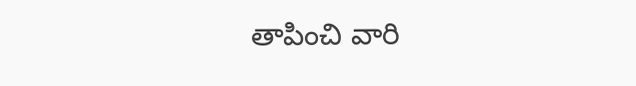తాపించి వారి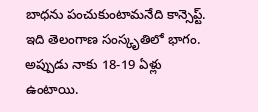బాధను పంచుకుంటామనేది కాన్సెప్ట్. ఇది తెలంగాణ సంస్కృతిలో భాగం. అప్పుడు నాకు 18-19 ఏళ్లు ఉంటాయి.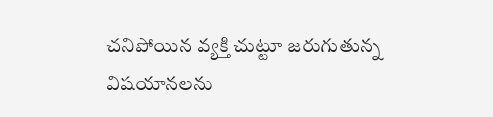చనిపోయిన వ్యక్తి చుట్టూ జరుగుతున్న విషయానలను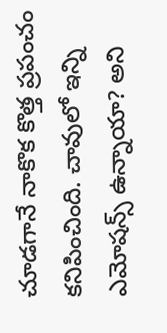చూడగానే నాకొక కొత్త ప్రపంచం కనిపించింది. చావులో ఇన్ని ఎమోషన్స్ ఉన్నాయా? అని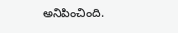అనిపించింది.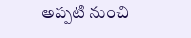అప్పటి నుంచి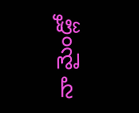నా మైండ్లో